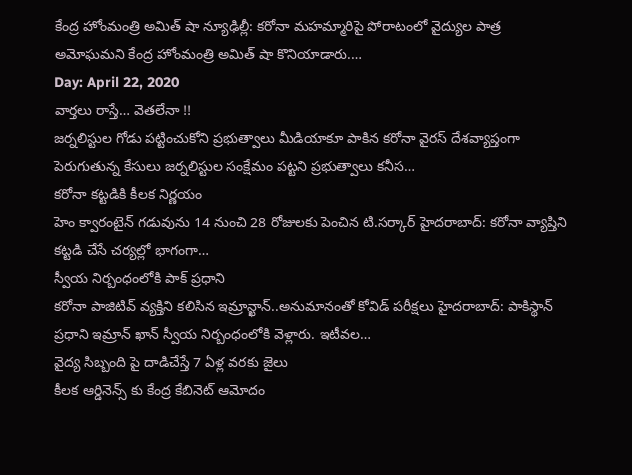కేంద్ర హోంమంత్రి అమిత్ షా న్యూఢిల్లీ: కరోనా మహమ్మారిపై పోరాటంలో వైద్యుల పాత్ర అమోఘమని కేంద్ర హోంమంత్రి అమిత్ షా కొనియాడారు.…
Day: April 22, 2020
వార్తలు రాస్తే… వెతలేనా !!
జర్నలిస్టుల గోడు పట్టించుకోని ప్రభుత్వాలు మీడియాకూ పాకిన కరోనా వైరస్ దేశవ్యాప్తంగా పెరుగుతున్న కేసులు జర్నలిస్టుల సంక్షేమం పట్టని ప్రభుత్వాలు కనీస…
కరోనా కట్టడికి కీలక నిర్ణయం
హెం క్వారంటైన్ గడువును 14 నుంచి 28 రోజులకు పెంచిన టి.సర్కార్ హైదరాబాద్: కరోనా వ్యాప్తిని కట్టడి చేసే చర్యల్లో భాగంగా…
స్వీయ నిర్బంధంలోకి పాక్ ప్రధాని
కరోనా పాజిటివ్ వ్యక్తిని కలిసిన ఇమ్రాన్ఖాన్..అనుమానంతో కోవిడ్ పరీక్షలు హైదరాబాద్: పాకిస్థాన్ ప్రధాని ఇమ్రాన్ ఖాన్ స్వీయ నిర్బంధంలోకి వెళ్లారు. ఇటీవల…
వైద్య సిబ్బంది పై దాడిచేస్తే 7 ఏళ్ల వరకు జైలు
కీలక ఆర్డినెన్స్ కు కేంద్ర కేబినెట్ ఆమోదం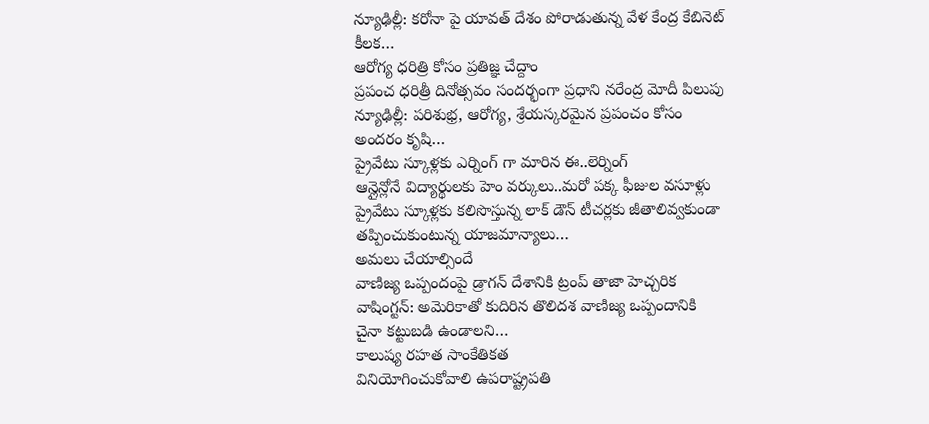న్యూఢిల్లీ: కరోనా పై యావత్ దేశం పోరాడుతున్న వేళ కేంద్ర కేబినెట్ కీలక…
ఆరోగ్య ధరిత్రి కోసం ప్రతిజ్ఞ చేద్దాం
ప్రపంచ ధరిత్రీ దినోత్సవం సందర్భంగా ప్రధాని నరేంద్ర మోదీ పిలుపు న్యూఢిల్లీ: పరిశుభ్ర, ఆరోగ్య, శ్రేయస్కరమైన ప్రపంచం కోసం అందరం కృషి…
ప్రైవేటు స్కూళ్లకు ఎర్నింగ్ గా మారిన ఈ..లెర్నింగ్
ఆన్లైన్లోనే విద్యార్థులకు హెం వర్కులు..మరో పక్క ఫీజుల వసూళ్లు ప్రైవేటు స్కూళ్లకు కలిసొస్తున్న లాక్ డౌన్ టీచర్లకు జీతాలివ్వకుండా తప్పించుకుంటున్న యాజమాన్యాలు…
అమలు చేయాల్సిందే
వాణిజ్య ఒప్పందంపై డ్రాగన్ దేశానికి ట్రంప్ తాజా హెచ్చరిక వాషింగ్టన్: అమెరికాతో కుదిరిన తొలిదశ వాణిజ్య ఒప్పందానికి చైనా కట్టుబడి ఉండాలని…
కాలుష్య రహత సాంకేతికత
వినియోగించుకోవాలి ఉపరాష్ట్రపతి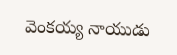వెంకయ్య నాయుడు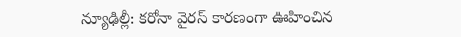న్యూఢిల్లీ: కరోనా వైరస్ కారణంగా ఊహించిన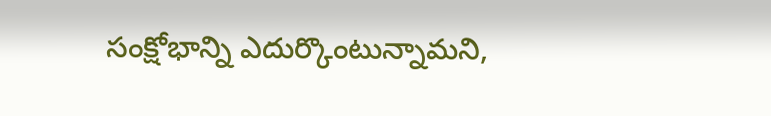సంక్షోభాన్ని ఎదుర్కొంటున్నామని,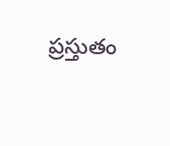ప్రస్తుతం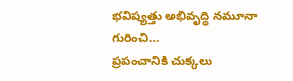భవిష్యత్తు అభివృద్ధి నమూనా గురించి…
ప్రపంచానికి చుక్కలు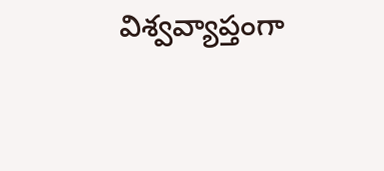విశ్వవ్యాప్తంగా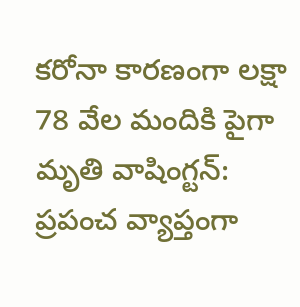కరోనా కారణంగా లక్షా 78 వేల మందికి పైగా మృతి వాషింగ్టన్: ప్రపంచ వ్యాప్తంగా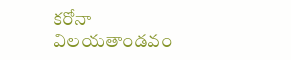కరోనా విలయతాండవం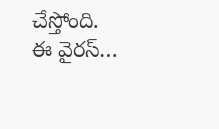చేస్తోంది. ఈ వైరస్…